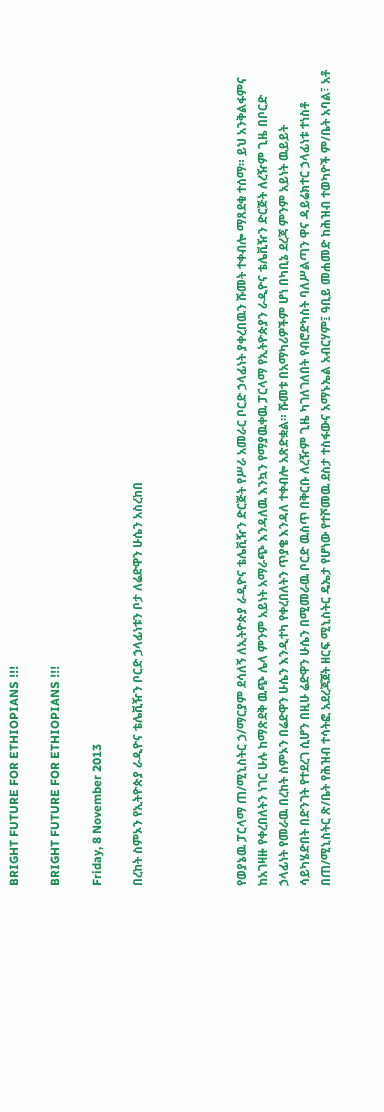BRIGHT FUTURE FOR ETHIOPIANS !!!

BRIGHT FUTURE FOR ETHIOPIANS !!!

Friday, 8 November 2013

በረከት ስምኦን የኢትዮጵያ ራዲዮና ቴሌቪዥን ቦርድ ኃላፊነቱን ቦታ ለሬድዋን ሁሴን አስረከበ




የወያኔዉ ፓርላማ ጠ/ሚኒስትር ኃ/ማርያም ደሳለኝ ለኢትዮጵያ ራዲዮና ቴሌቪዥን ድርጅት የሥራ አመራር ቦርድ ኃላፊነት ያቀረበዉን ሹመት ተቀብሎ ማጸደቁ ተሰማ። ይህ አንቅልፋምና ከአገዛዙ የቀረበለትን ነገር ሁሉ ከማጽደቅ ዉጭ ሌላ ምንም አይነት አማራጭ እንዳለዉ እንኳን የማያዉቀዉ ፓርላማ የኢትዮጵያን ራዲዮና ቴሌቪዥን ድርጅት ለረዥም ጊዜ በቦርድ ኃላፊነት የመራዉ በረከት ስምኦን በሬድዋን ሁሴን እንዲተካ የቀረበለትን ጥያቄ እንዳለ ተቀብሎ አጽድቋል። ሹመቱ በአማካሪዎችም ሆነ በካቢኔ ደረጃ ምንም አይነት ዉይይት ሳይካሄድበት በድንገት የተደረገ ሲሆን በዚሁ ሬድዋን ሁሴን በሚመራዉ ቦርድ ዉስጥ በቅርቡ ለረዥም ጊዜ ካገለገለበት የብሮድካስት ባለሥልጣን ዋና ዳይሬክተር ኃላፊነቱ ተነስቶ በጠ/ሚኒስትር ጽ/ቤት የሕዝብ ተሳትፎ አደረጃጀት ዘርፍ ሚኒስትር ዴኤታ የሆነው የተሾመዉ ደስታ ተስፋውና አማኑኤል አብርሃም፤ ዓቢይ መሐመድ ከሕዝብ ተወካዮች ም/ቤት አባል፣ አቶ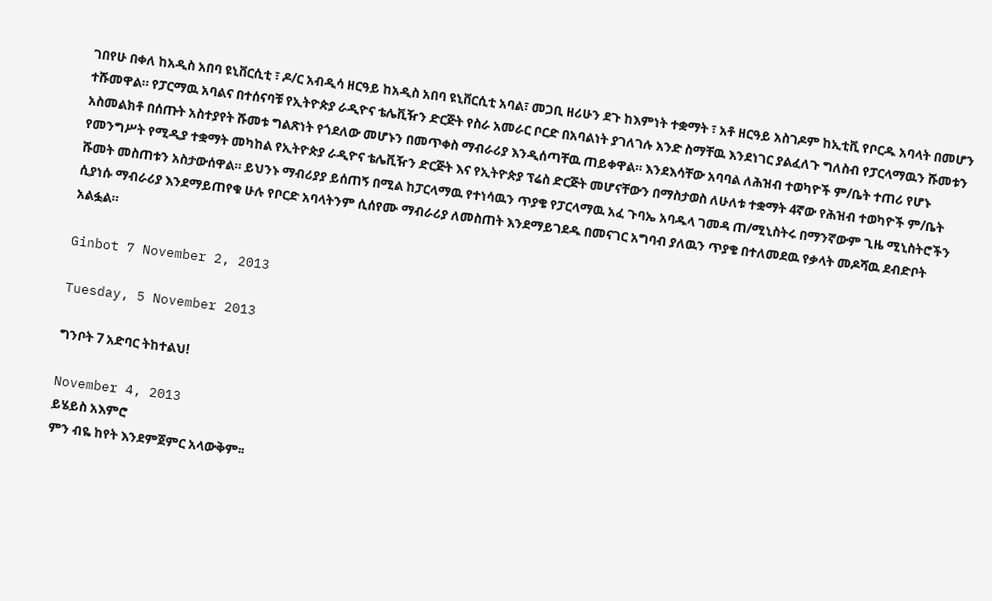ገበየሁ በቀለ ከአዲስ አበባ ዩኒቨርሲቲ ፣ ዶ/ር አብዲሳ ዘርዓይ ከአዲስ አበባ ዩኒቨርሲቲ አባል፣ መጋቢ ዘሪሁን ደጉ ከእምነት ተቋማት ፣ አቶ ዘርዓይ አስገዶም ከኢቲቪ የቦርዱ አባላት በመሆን ተሹመዋል። የፓርማዉ አባልና በተሰናባቹ የኢትዮጵያ ራዲዮና ቴሌቪዥን ድርጅት የስራ አመራር ቦርድ በአባልነት ያገለገሉ አንድ ስማቸዉ እንደነገር ያልፈለጉ ግለስብ የፓርላማዉን ሹመቱን አስመልክቶ በሰጡት አስተያየት ሹመቱ ግልጽነት የጎደለው መሆኑን በመጥቀስ ማብራሪያ እንዲሰጣቸዉ ጠይቀዋል። እንደእሳቸው አባባል ለሕዝብ ተወካዮች ም/ቤት ተጠሪ የሆኑ የመንግሥት የሚዲያ ተቋማት መካከል የኢትዮጵያ ራዲዮና ቴሌቪዥን ድርጅት እና የኢትዮጵያ ፕሬስ ድርጅት መሆናቸውን በማስታወስ ለሁለቱ ተቋማት 4ኛው የሕዝብ ተወካዮች ም/ቤት ሹመት መስጠቱን አስታውሰዋል። ይህንኑ ማብሪያያ ይሰጠኝ በሚል ከፓርላማዉ የተነሳዉን ጥያቄ የፓርላማዉ አፈ ጉባኤ አባዱላ ገመዳ ጠ/ሚኒስትሩ በማንኛውም ጊዜ ሚኒስትሮችን ሲያነሱ ማብራሪያ እንደማይጠየቁ ሁሉ የቦርድ አባላትንም ሲሰየሙ ማብራሪያ ለመስጠት እንደማይገደዱ በመናገር አግባብ ያለዉን ጥያቄ በተለመደዉ የቃላት መዶሻዉ ደብድቦት አልፏል።

Ginbot 7 November 2, 2013

Tuesday, 5 November 2013

ግንቦት 7 አድባር ትከተልህ!

November 4, 2013
ይሄይስ አእምሮ
ምን ብዬ ከየት እንደምጀምር አላውቅም፡፡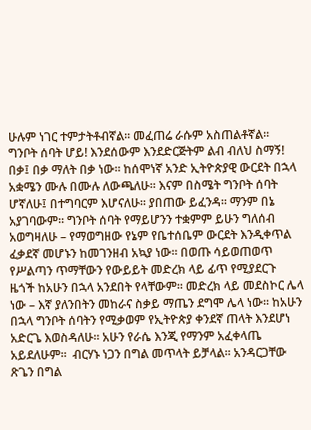ሁሉም ነገር ተምታትቶብኛል፡፡ መፈጠሬ ራሱም አስጠልቶኛል፡፡
ግንቦት ሰባት ሆይ! እንደሰውም እንደድርጅትም ልብ ብለህ ስማኝ! በቃ፤ በቃ ማለት በቃ ነው፡፡ ከሰሞነኛ አንድ ኢትዮጵያዊ ውርደት በኋላ አቋሜን ሙሉ በሙሉ ለውጫለሁ፡፡ እናም በስሜት ግንቦት ሰባት ሆኛለሁ፤ በተግባርም እሆናለሁ፡፡ ያበጠው ይፈንዳ፡፡ ማንም በኔ አያገባውም፡፡ ግንቦት ሰባት የማይሆንን ተቋምም ይሁን ግለሰብ አወግዛለሁ – የማወግዘው የኔም የቤተሰቤም ውርደት እንዲቀጥል ፈቃደኛ መሆኑን ከመገንዘብ አኳያ ነው፡፡ በወጡ ሳይወጠወጥ የሥልጣን ጥማቸውን የውይይት መድረክ ላይ ፊጥ የሚያደርጉ ዜጎች ከአሁን በኋላ አንደበት የላቸውም፡፡ መድረክ ላይ መደስኮር ሌላ ነው – እኛ ያለንበትን መከራና ስቃይ ማጤን ደግሞ ሌላ ነው፡፡ ከአሁን በኋላ ግንቦት ሰባትን የሚቃወም የኢትዮጵያ ቀንደኛ ጠላት እንደሆነ አድርጌ እወስዳለሁ፡፡ አሁን የራሴ እንጂ የማንም አፈቀላጤ አይደለሁም፡፡  ብርሃኑ ነጋን በግል መጥላት ይቻላል፡፡ አንዳርጋቸው ጽጌን በግል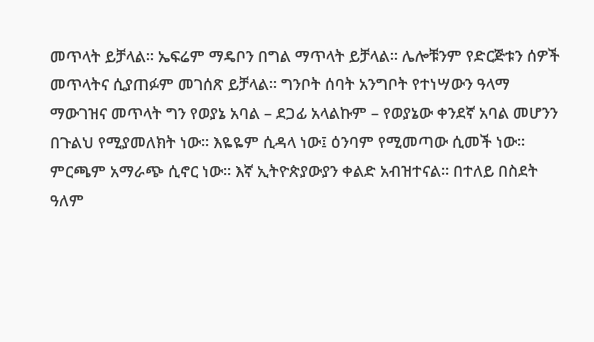መጥላት ይቻላል፡፡ ኤፍሬም ማዴቦን በግል ማጥላት ይቻላል፡፡ ሌሎቹንም የድርጅቱን ሰዎች መጥላትና ሲያጠፉም መገሰጽ ይቻላል፡፡ ግንቦት ሰባት አንግቦት የተነሣውን ዓላማ ማውገዝና መጥላት ግን የወያኔ አባል – ደጋፊ አላልኩም – የወያኔው ቀንደኛ አባል መሆንን በጉልህ የሚያመለክት ነው፡፡ እዬዬም ሲዳላ ነው፤ ዕንባም የሚመጣው ሲመች ነው፡፡ ምርጫም አማራጭ ሲኖር ነው፡፡ እኛ ኢትዮጵያውያን ቀልድ አብዝተናል፡፡ በተለይ በስደት ዓለም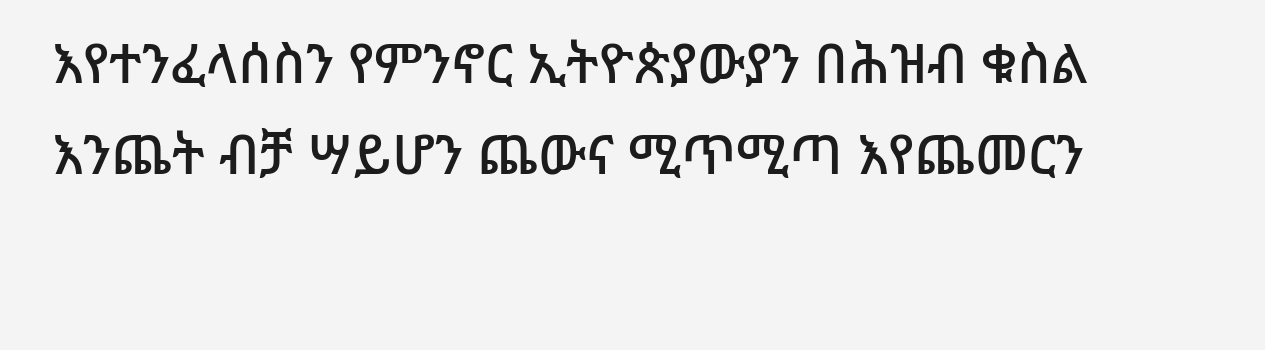እየተንፈላሰስን የምንኖር ኢትዮጵያውያን በሕዝብ ቁስል እንጨት ብቻ ሣይሆን ጨውና ሚጥሚጣ እየጨመርን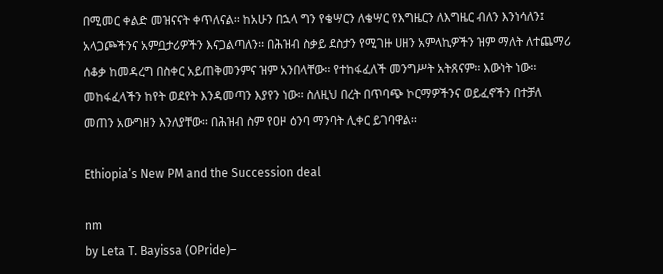በሚመር ቀልድ መዝናናት ቀጥለናል፡፡ ከአሁን በኋላ ግን የቄሣርን ለቄሣር የእግዜርን ለእግዜር ብለን እንነሳለን፤ አላጋጮችንና አምቧታሪዎችን እናጋልጣለን፡፡ በሕዝብ ስቃይ ደስታን የሚገዙ ሀዘን አምላኪዎችን ዝም ማለት ለተጨማሪ ሰቆቃ ከመዳረግ በስቀር አይጠቅመንምና ዝም አንበላቸው፡፡ የተከፋፈለች መንግሥት አትጸናም፡፡ እውነት ነው፡፡ መከፋፈላችን ከየት ወደየት እንዳመጣን እያየን ነው፡፡ ስለዚህ በረት በጥባጭ ኮርማዎችንና ወይፈኖችን በተቻለ መጠን አውግዘን እንለያቸው፡፡ በሕዝብ ስም የዐዞ ዕንባ ማንባት ሊቀር ይገባዋል፡፡

Ethiopia’s New PM and the Succession deal

nm
by Leta T. Bayissa (OPride)–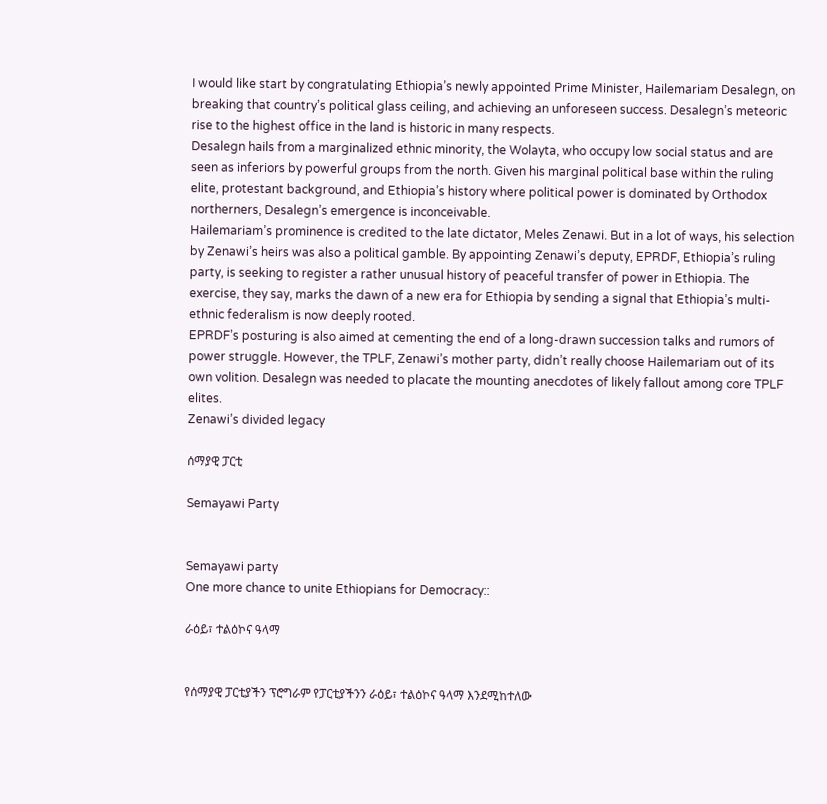I would like start by congratulating Ethiopia’s newly appointed Prime Minister, Hailemariam Desalegn, on breaking that country’s political glass ceiling, and achieving an unforeseen success. Desalegn’s meteoric rise to the highest office in the land is historic in many respects.
Desalegn hails from a marginalized ethnic minority, the Wolayta, who occupy low social status and are seen as inferiors by powerful groups from the north. Given his marginal political base within the ruling elite, protestant background, and Ethiopia’s history where political power is dominated by Orthodox northerners, Desalegn’s emergence is inconceivable.
Hailemariam’s prominence is credited to the late dictator, Meles Zenawi. But in a lot of ways, his selection by Zenawi’s heirs was also a political gamble. By appointing Zenawi’s deputy, EPRDF, Ethiopia’s ruling party, is seeking to register a rather unusual history of peaceful transfer of power in Ethiopia. The exercise, they say, marks the dawn of a new era for Ethiopia by sending a signal that Ethiopia’s multi-ethnic federalism is now deeply rooted.
EPRDF’s posturing is also aimed at cementing the end of a long-drawn succession talks and rumors of power struggle. However, the TPLF, Zenawi’s mother party, didn’t really choose Hailemariam out of its own volition. Desalegn was needed to placate the mounting anecdotes of likely fallout among core TPLF elites.
Zenawi’s divided legacy

ሰማያዊ ፓርቲ

Semayawi Party


Semayawi party
One more chance to unite Ethiopians for Democracy::

ራዕይ፣ ተልዕኮና ዓላማ


የሰማያዊ ፓርቲያችን ፕሮግራም የፓርቲያችንን ራዕይ፣ ተልዕኮና ዓላማ እንደሚከተለው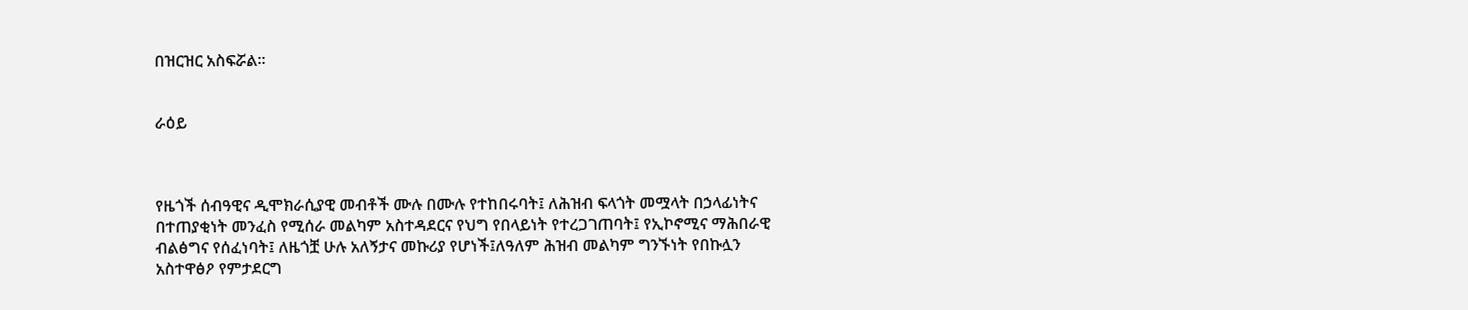በዝርዝር አስፍሯል፡፡


ራዕይ



የዜጎች ሰብዓዊና ዲሞክራሲያዊ መብቶች ሙሉ በሙሉ የተከበሩባት፤ ለሕዝብ ፍላጎት መሟላት በኃላፊነትና በተጠያቂነት መንፈስ የሚሰራ መልካም አስተዳደርና የህግ የበላይነት የተረጋገጠባት፤ የኢኮኖሚና ማሕበራዊ ብልፅግና የሰፈነባት፤ ለዜጎቿ ሁሉ አለኝታና መኩሪያ የሆነች፤ለዓለም ሕዝብ መልካም ግንኙነት የበኩሏን አስተዋፅዖ የምታደርግ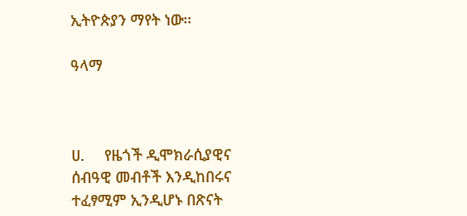ኢትዮጵያን ማየት ነው፡፡

ዓላማ



ሀ.     የዜጎች ዲሞክራሲያዊና ሰብዓዊ መብቶች እንዲከበሩና ተፈፃሚም ኢንዲሆኑ በጽናት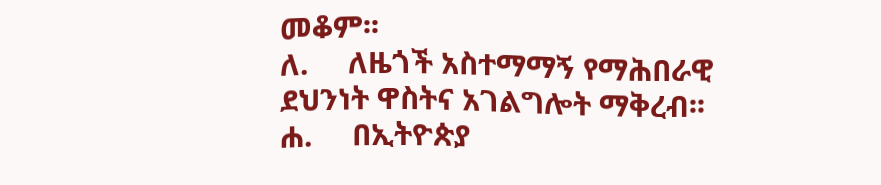መቆም፡፡
ለ.     ለዜጎች አስተማማኝ የማሕበራዊ ደህንነት ዋስትና አገልግሎት ማቅረብ፡፡
ሐ.     በኢትዮጵያ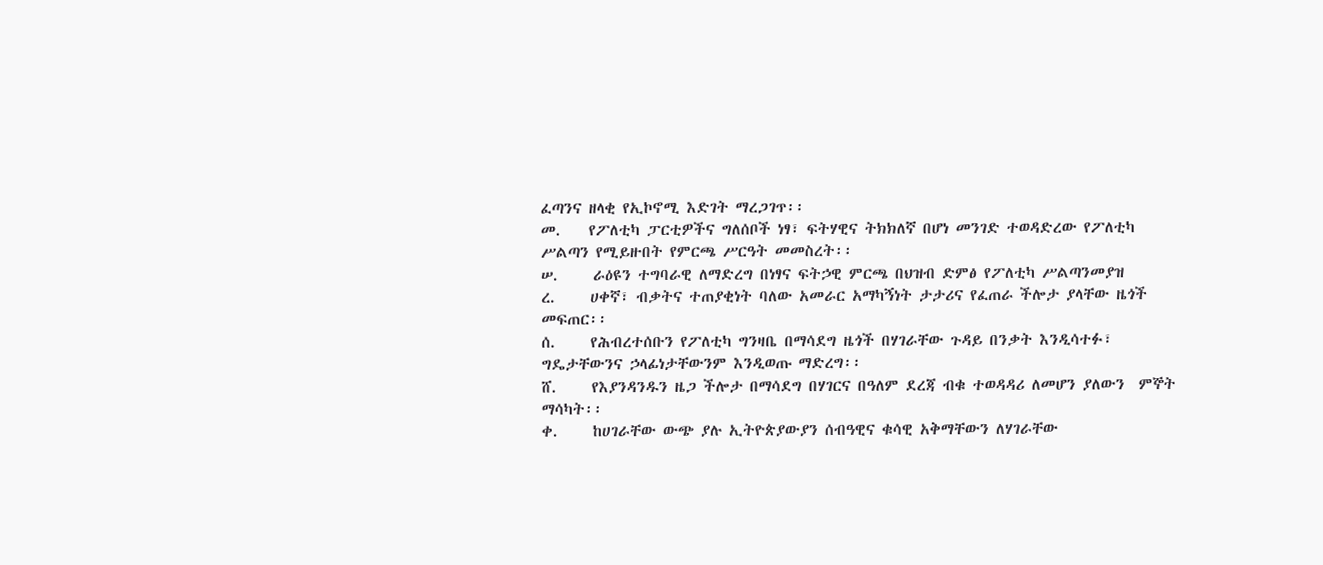ፈጣንና ዘላቂ የኢኮኖሚ እድገት ማረጋገጥ፡፡
መ.    የፖለቲካ ፓርቲዎችና ግለሰቦች ነፃ፣ ፍትሃዊና ትክክለኛ በሆነ መንገድ ተወዳድረው የፖለቲካ  ሥልጣን የሚይዙበት የምርጫ ሥርዓት መመስረት፡፡
ሠ.     ራዕዩን ተግባራዊ ለማድረግ በነፃና ፍትኃዊ ምርጫ በህዝብ ድምፅ የፖለቲካ ሥልጣንመያዝ
ረ.     ሀቀኛ፣ ብቃትና ተጠያቂነት ባለው አመራር አማካኝነት ታታሪና የፈጠራ ችሎታ ያላቸው ዜጎች መፍጠር፡፡
ሰ.     የሕብረተሰቡን የፖለቲካ ግንዛቤ በማሳደግ ዜጎች በሃገራቸው ጉዳይ በንቃት እንዲሳተፉ፣ ግዴታቸውንና ኃላፊነታቸውንም እንዲወጡ ማድረግ፡፡
ሸ.     የእያንዳንዱን ዜጋ ችሎታ በማሳደግ በሃገርና በዓለም ደረጃ ብቁ ተወዳዳሪ ለመሆን ያለውን  ምኞት ማሳካት፡፡
ቀ.     ከሀገራቸው ውጭ ያሉ ኢትዮጵያውያን ሰብዓዊና ቁሳዊ አቅማቸውን ለሃገራቸው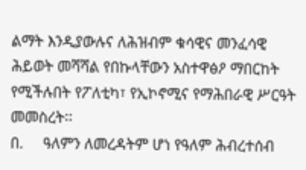ልማት እንዲያውሉና ለሕዝብም ቁሳዊና መንፈሳዊ ሕይወት መሻሻል የበኩላቸውን አስተዋፅዖ ማበርከት የሚችሉበት የፖለቲካ፣ የኢኮኖሚና የማሕበራዊ ሥርዓት መመስረት፡፡
በ.     ዓለምን ለመረዳትም ሆነ የዓለም ሕብረተሰብ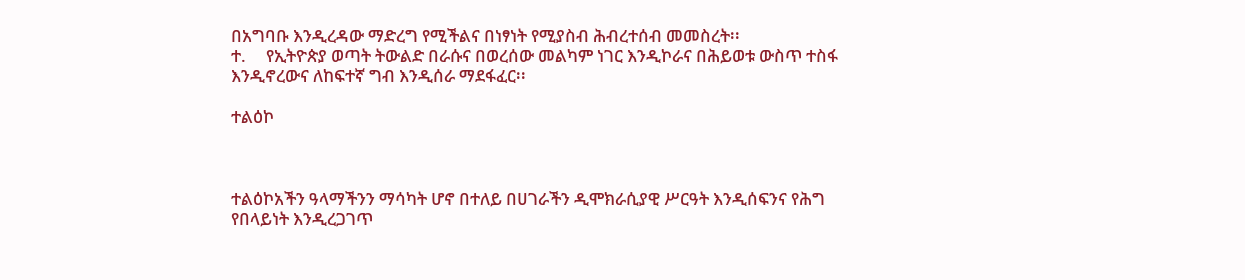በአግባቡ እንዲረዳው ማድረግ የሚችልና በነፃነት የሚያስብ ሕብረተሰብ መመስረት፡፡
ተ.     የኢትዮጵያ ወጣት ትውልድ በራሱና በወረሰው መልካም ነገር እንዲኮራና በሕይወቱ ውስጥ ተስፋ እንዲኖረውና ለከፍተኛ ግብ እንዲሰራ ማደፋፈር፡፡

ተልዕኮ



ተልዕኮአችን ዓላማችንን ማሳካት ሆኖ በተለይ በሀገራችን ዲሞክራሲያዊ ሥርዓት እንዲሰፍንና የሕግ የበላይነት እንዲረጋገጥ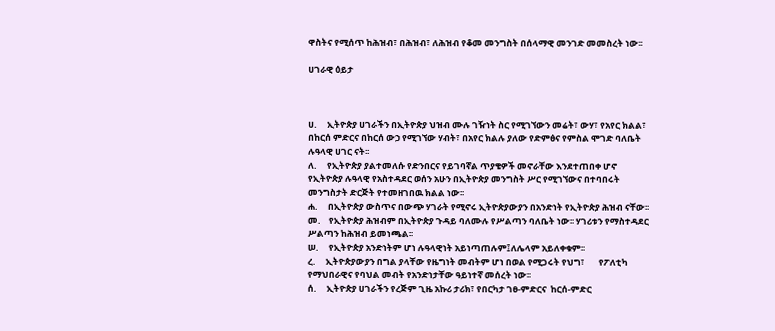ዋስትና የሚሰጥ ከሕዝብ፣ በሕዝብ፣ ለሕዝብ የቆመ መንግስት በሰላማዊ መንገድ መመስረት ነው፡፡

ሀገራዊ ዕይታ



ሀ.     ኢትዮጵያ ሀገራችን በኢትዮጵያ ህዝብ ሙሉ ገዥነት ስር የሚገኘውን መሬት፣ ውሃ፣ የአየር ክልል፣ በከርሰ ምድርና በከርሰ ውኃ የሚገኘው ሃብት፣ በአየር ክልሉ ያለው የድምፅና የምስል ሞገድ ባለቤት ሉዓላዊ ሀገር ናት፡፡
ለ.     የኢትዮጵያ ያልተመለሱ የድንበርና የይገባኛል ጥያቄዎች መኖራቸው እንደተጠበቀ ሆኖ የኢትዮጵያ ሉዓላዊ የአስተዳደር ወሰን አሁን በኢትዮጵያ መንግስት ሥር የሚገኘውና በተባበሩት መንግስታት ድርጅት የተመዘገበዉ ክልል ነው፡፡
ሐ.     በኢትዮጵያ ውስጥና በውጭ ሃገራት የሚኖሩ ኢትዮጵያውያን በአንድነት የኢትዮጵያ ሕዝብ ናቸው፡፡
መ.    የኢትዮጵያ ሕዝብም በኢትዮጵያ ጉዳይ ባለሙሉ የሥልጣን ባለቤት ነው፡፡ ሃገሪቱን የማስተዳደር ሥልጣን ከሕዝብ ይመነጫል፡፡
ሠ.     የኢትዮጵያ አንድነትም ሆነ ሉዓላዊነት አይነጣጠሉም፤ለሌላም አይለቀቁም፡፡
ረ.     ኢትዮጵያውያን በግል ያላቸው የዜግነት መብትም ሆነ በወል የሚጋሩት የህግ፣       የፖለቲካ  የማህበራዊና የባህል መብት የአንድነታቸው ዓይነተኛ መሰረት ነው፡፡
ሰ.     ኢትዮጵያ ሀገራችን የረጅም ጊዜ አኩሪ ታሪክ፣ የበርካታ ገፀ-ምድርና  ከርሰ-ምድር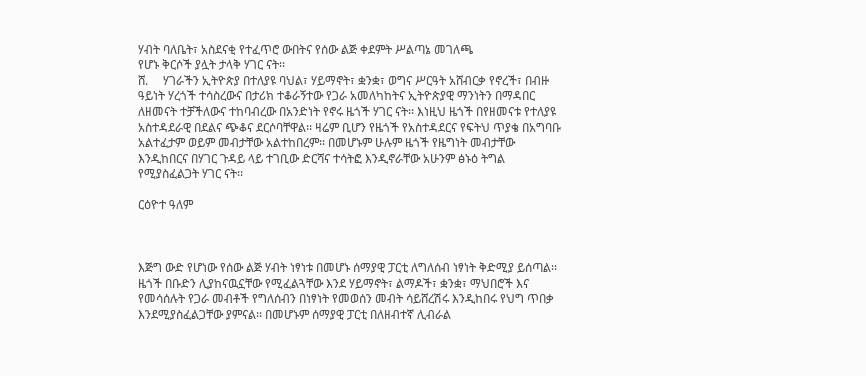ሃብት ባለቤት፣ አስደናቂ የተፈጥሮ ውበትና የሰው ልጅ ቀደምት ሥልጣኔ መገለጫ
የሆኑ ቅርሶች ያሏት ታላቅ ሃገር ናት፡፡
ሸ.     ሃገራችን ኢትዮጵያ በተለያዩ ባህል፣ ሃይማኖት፣ ቋንቋ፣ ወግና ሥርዓት አሸብርቃ የኖረች፣ በብዙ ዓይነት ሃረጎች ተሳስረውና በታሪክ ተቆራኝተው የጋራ አመለካከትና ኢትዮጵያዊ ማንነትን በማዳበር ለዘመናት ተቻችለውና ተከባብረው በአንድነት የኖሩ ዜጎች ሃገር ናት፡፡ እነዚህ ዜጎች በየዘመናቱ የተለያዩ አስተዳደራዊ በደልና ጭቆና ደርሶባቸዋል፡፡ ዛሬም ቢሆን የዜጎች የአስተዳደርና የፍትህ ጥያቄ በአግባቡ አልተፈታም ወይም መብታቸው አልተከበረም፡፡ በመሆኑም ሁሉም ዜጎች የዜግነት መብታቸው እንዲከበርና በሃገር ጉዳይ ላይ ተገቢው ድርሻና ተሳትፎ እንዲኖራቸው አሁንም ፅኑዕ ትግል የሚያስፈልጋት ሃገር ናት፡፡

ርዕዮተ ዓለም



እጅግ ውድ የሆነው የሰው ልጅ ሃብት ነፃነቱ በመሆኑ ሰማያዊ ፓርቲ ለግለሰብ ነፃነት ቅድሚያ ይሰጣል፡፡ ዜጎች በቡድን ሊያከናዉኗቸው የሚፈልጓቸው እንደ ሃይማኖት፣ ልማዶች፣ ቋንቋ፣ ማህበሮች እና የመሳሰሉት የጋራ መብቶች የግለሰብን በነፃነት የመወሰን መብት ሳይሸረሽሩ እንዲከበሩ የህግ ጥበቃ እንደሚያስፈልጋቸው ያምናል፡፡ በመሆኑም ሰማያዊ ፓርቲ በለዘብተኛ ሊብራል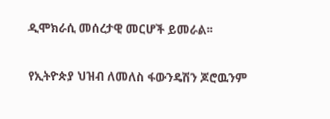ዲሞክራሲ መሰረታዊ መርሆች ይመራል፡፡

የኢትዮጵያ ህዝብ ለመለስ ፋውንዴሽን ጆሮዉንም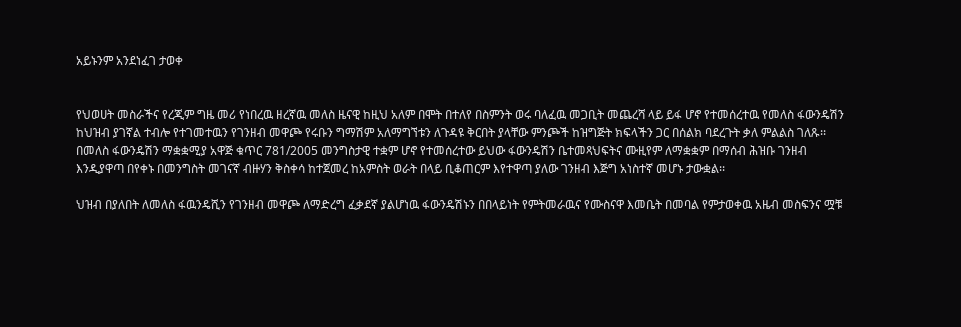አይኑንም አንደነፈገ ታወቀ


የህወሀት መስራችና የረጂም ግዜ መሪ የነበረዉ ዘረኛዉ መለስ ዜናዊ ከዚህ አለም በሞት በተለየ በስምንት ወሩ ባለፈዉ መጋቢት መጨረሻ ላይ ይፋ ሆኖ የተመሰረተዉ የመለስ ፋውንዴሽን ከህዝብ ያገኛል ተብሎ የተገመተዉን የገንዘብ መዋጮ የሩቡን ግማሽም አለማግኘቱን ለጉዳዩ ቅርበት ያላቸው ምንጮች ከዝግጅት ክፍላችን ጋር በሰልክ ባደረጉት ቃለ ምልልስ ገለጹ፡፡ በመለስ ፋውንዴሽን ማቋቋሚያ አዋጅ ቁጥር 781/2005 መንግስታዊ ተቋም ሆኖ የተመሰረተው ይህው ፋውንዴሽን ቤተመጻህፍትና ሙዚየም ለማቋቋም በማሰብ ሕዝቡ ገንዘብ እንዲያዋጣ በየቀኑ በመንግስት መገናኛ ብዙሃን ቅስቀሳ ከተጀመረ ከአምስት ወራት በላይ ቢቆጠርም እየተዋጣ ያለው ገንዘብ እጅግ አነስተኛ መሆኑ ታውቋል፡፡

ህዝብ በያለበት ለመለስ ፋዉንዴሺን የገንዘብ መዋጮ ለማድረግ ፈቃደኛ ያልሆነዉ ፋውንዴሽኑን በበላይነት የምትመራዉና የሙስናዋ እመቤት በመባል የምታወቀዉ አዜብ መስፍንና ሟቹ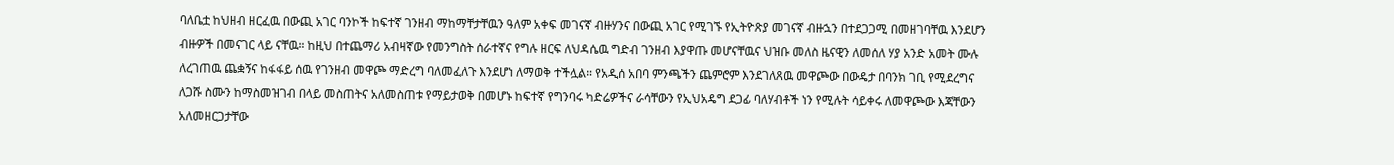ባለቤቷ ከህዘብ ዘርፈዉ በውጪ አገር ባንኮች ከፍተኛ ገንዘብ ማከማቸታቸዉን ዓለም አቀፍ መገናኛ ብዙሃንና በውጪ አገር የሚገኙ የኢትዮጽያ መገናኛ ብዙኋን በተደጋጋሚ በመዘገባቸዉ እንደሆን ብዙዎች በመናገር ላይ ናቸዉ። ከዚህ በተጨማሪ አብዛኛው የመንግስት ሰራተኛና የግሉ ዘርፍ ለህዳሴዉ ግድብ ገንዘብ እያዋጡ መሆናቸዉና ህዝቡ መለስ ዜናዊን ለመሰለ ሃያ አንድ አመት ሙሉ ለረገጠዉ ጨቋኝና ከፋፋይ ሰዉ የገንዘብ መዋጮ ማድረግ ባለመፈለጉ እንደሆነ ለማወቅ ተችሏል። የአዲሰ አበባ ምንጫችን ጨምሮም እንደገለጸዉ መዋጮው በውዴታ በባንክ ገቢ የሚደረግና ለጋሹ ስሙን ከማስመዝገብ በላይ መስጠትና አለመስጠቱ የማይታወቅ በመሆኑ ከፍተኛ የግንባሩ ካድሬዎችና ራሳቸውን የኢህአዴግ ደጋፊ ባለሃብቶች ነን የሚሉት ሳይቀሩ ለመዋጮው እጃቸውን አለመዘርጋታቸው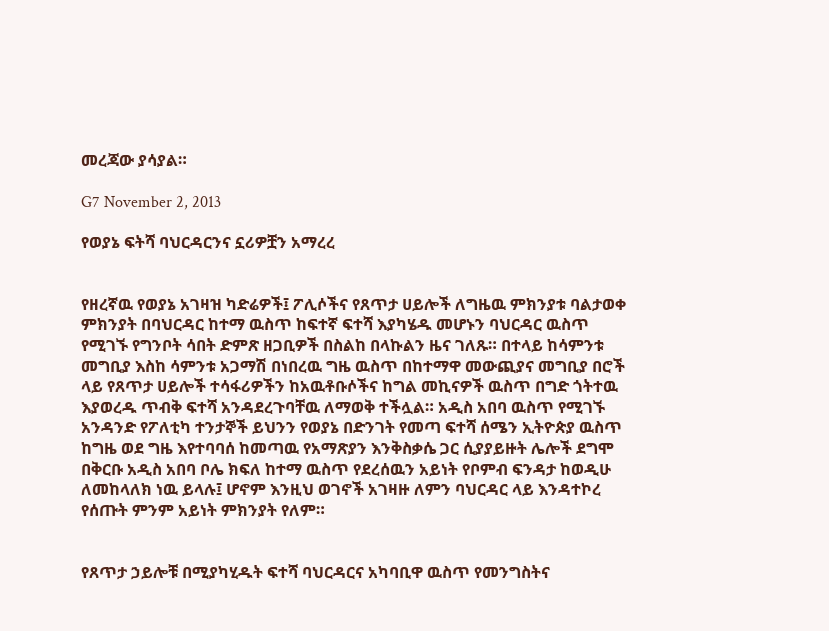መረጃው ያሳያል።

G7 November 2, 2013

የወያኔ ፍትሻ ባህርዳርንና ኗሪዎቿን አማረረ


የዘረኛዉ የወያኔ አገዛዝ ካድሬዎች፤ ፖሊሶችና የጸጥታ ሀይሎች ለግዜዉ ምክንያቱ ባልታወቀ ምክንያት በባህርዳር ከተማ ዉስጥ ከፍተኛ ፍተሻ እያካሄዱ መሆኑን ባህርዳር ዉስጥ የሚገኙ የግንቦት ሳበት ድምጽ ዘጋቢዎች በስልከ በላኩልን ዜና ገለጹ። በተላይ ከሳምንቱ መግቢያ እስከ ሳምንቱ አጋማሽ በነበረዉ ግዜ ዉስጥ በከተማዋ መውጪያና መግቢያ በሮች ላይ የጸጥታ ሀይሎች ተሳፋሪዎችን ከአዉቶቡሶችና ከግል መኪናዎች ዉስጥ በግድ ጎትተዉ እያወረዱ ጥብቅ ፍተሻ አንዳደረጉባቸዉ ለማወቅ ተችሏል። አዲስ አበባ ዉስጥ የሚገኙ አንዳንድ የፖለቲካ ተንታኞች ይህንን የወያኔ በድንገት የመጣ ፍተሻ ሰሜን ኢትዮጵያ ዉስጥ ከግዜ ወደ ግዜ እየተባባሰ ከመጣዉ የአማጽያን እንቅስቃሴ ጋር ሲያያይዙት ሌሎች ደግሞ በቅርቡ አዲስ አበባ ቦሌ ክፍለ ከተማ ዉስጥ የደረሰዉን አይነት የቦምብ ፍንዳታ ከወዲሁ ለመከላለክ ነዉ ይላሉ፤ ሆኖም እንዚህ ወገኖች አገዛዙ ለምን ባህርዳር ላይ እንዳተኮረ የሰጡት ምንም አይነት ምክንያት የለም።


የጸጥታ ኃይሎቹ በሚያካሂዱት ፍተሻ ባህርዳርና አካባቢዋ ዉስጥ የመንግስትና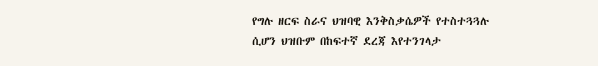የግሉ ዘርፍ ስራና ህዝባዊ እንቅስቃሴዎች የተስተጓጓሉ ሲሆን ህዝቡም በከፍተኛ ደረጃ እየተንገላታ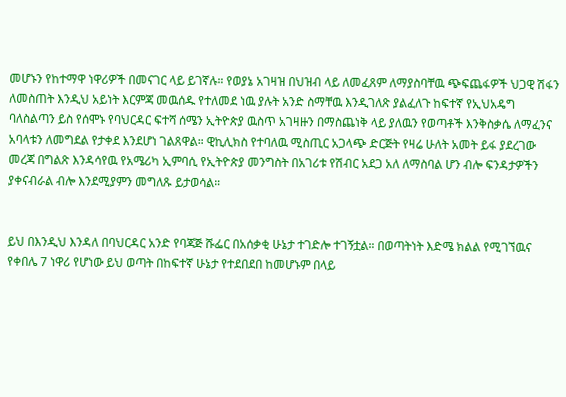መሆኑን የከተማዋ ነዋሪዎች በመናገር ላይ ይገኛሉ። የወያኔ አገዛዝ በህዝብ ላይ ለመፈጸም ለማያስባቸዉ ጭፍጨፋዎች ህጋዊ ሽፋን ለመስጠት እንዲህ አይነት እርምጃ መዉሰዱ የተለመደ ነዉ ያሉት አንድ ስማቸዉ እንዲገለጽ ያልፈለጉ ከፍተኛ የኢህአዴግ ባለስልጣን ይስ የሰሞኑ የባህርዳር ፍተሻ ሰሜን ኢትዮጵያ ዉስጥ አገዛዙን በማስጨነቅ ላይ ያለዉን የወጣቶች እንቅስቃሴ ለማፈንና አባላቱን ለመግደል የታቀደ እንደሆነ ገልጸዋል። ዊኪሊክስ የተባለዉ ሚስጢር አጋላጭ ድርጅት የዛሬ ሁለት አመት ይፋ ያደረገው መረጃ በግልጽ እንዳሳየዉ የአሜሪካ ኢምባሲ የኢትዮጵያ መንግስት በአገሪቱ የሽብር አደጋ አለ ለማስባል ሆን ብሎ ፍንዳታዎችን ያቀናብራል ብሎ እንደሚያምን መግለጹ ይታወሳል።


ይህ በእንዲህ እንዳለ በባህርዳር አንድ የባጃጅ ሹፌር በአሰቃቂ ሁኔታ ተገድሎ ተገኝቷል። በወጣትነት እድሜ ክልል የሚገኘዉና የቀበሌ 7 ነዋሪ የሆነው ይህ ወጣት በከፍተኛ ሁኔታ የተደበደበ ከመሆኑም በላይ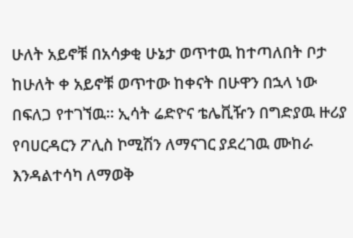ሁለት አይኖቹ በአሳቃቂ ሁኔታ ወጥተዉ ከተጣለበት ቦታ ከሁለት ቀ አይኖቹ ወጥተው ከቀናት በሁዋን በኋላ ነው በፍለጋ የተገኘዉ። ኢሳት ሬድዮና ቴሌቪዥን በግድያዉ ዙሪያ የባሀርዳርን ፖሊስ ኮሚሽን ለማናገር ያደረገዉ ሙከራ እንዳልተሳካ ለማወቅ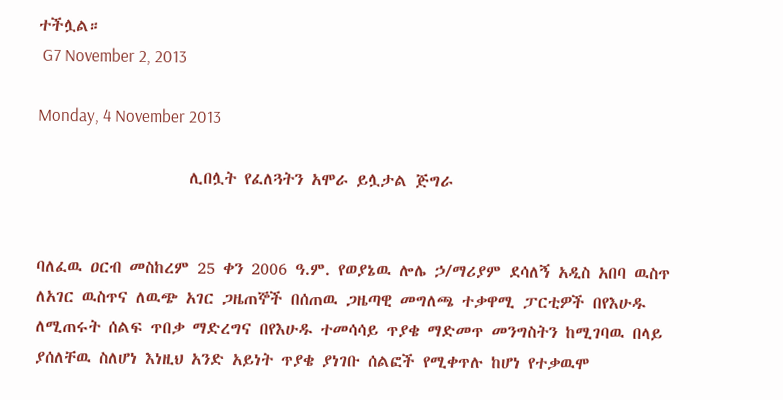ተችሏል።
 G7 November 2, 2013

Monday, 4 November 2013

                   ሊበሏት የፈለጓትን አሞራ ይሏታል ጅግራ


ባለፈዉ ዐርብ መስከረም 25 ቀን 2006 ዓ.ም. የወያኔዉ ሎሌ ኃ/ማሪያም ደሳለኝ አዲስ አበባ ዉስጥ ለአገር ዉስጥና ለዉጭ አገር ጋዜጠኞች በሰጠዉ ጋዜጣዊ መግለጫ ተቃዋሚ ፓርቲዎች በየእሁዱ ለሚጠሩት ሰልፍ ጥበቃ ማድረግና በየእሁዱ ተመሳሳይ ጥያቄ ማድመጥ መንግስትን ከሚገባዉ በላይ ያሰለቸዉ ስለሆነ እነዚህ አንድ አይነት ጥያቄ ያነገቡ ሰልፎች የሚቀጥሉ ከሆነ የተቃዉሞ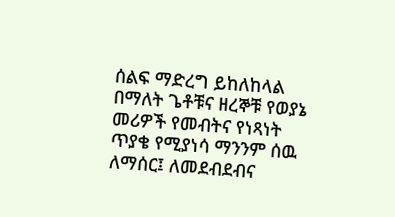ሰልፍ ማድረግ ይከለከላል በማለት ጌቶቹና ዘረኞቹ የወያኔ መሪዎች የመብትና የነጻነት ጥያቄ የሚያነሳ ማንንም ሰዉ ለማሰር፤ ለመደብደብና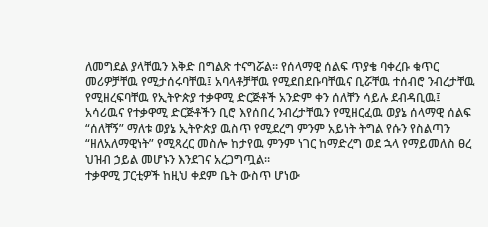ለመግደል ያላቸዉን እቅድ በግልጽ ተናግሯል። የሰላማዊ ሰልፍ ጥያቄ ባቀረቡ ቁጥር መሪዎቻቸዉ የሚታሰሩባቸዉ፤ አባላቶቻቸዉ የሚደበደቡባቸዉና ቢሯቸዉ ተሰብሮ ንብረታቸዉ የሚዘረፍባቸዉ የኢትዮጵያ ተቃዋሚ ድርጅቶች አንድም ቀን ሰለቸን ሳይሉ ደብዳቢዉ፤ አሳሪዉና የተቃዋሚ ድርጅቶችን ቢሮ እየሰበረ ንብረታቸዉን የሚዘርፈዉ ወያኔ ሰላማዊ ሰልፍ “ሰለቸኝ” ማለቱ ወያኔ ኢትዮጵያ ዉስጥ የሚደረግ ምንም አይነት ትግል የሱን የስልጣን “ዘለአለማዊነት” የሚጻረር መስሎ ከታየዉ ምንም ነገር ከማድረግ ወደ ኋላ የማይመለስ ፀረ ህዝብ ኃይል መሆኑን እንደገና አረጋግጧል።
ተቃዋሚ ፓርቲዎች ከዚህ ቀደም ቤት ውስጥ ሆነው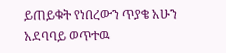ይጠይቁት የነበረውን ጥያቄ አሁን አደባባይ ወጥተዉ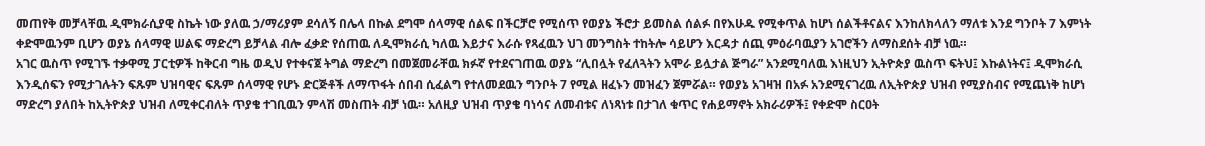መጠየቅ መቻላቸዉ ዲሞክራሲያዊ ስኬት ነው ያለዉ ኃ/ማሪያም ደሳለኝ በሌላ በኩል ደግሞ ሰላማዊ ሰልፍ በችርቻሮ የሚሰጥ የወያኔ ችሮታ ይመስል ሰልፉ በየእሁዱ የሚቀጥል ከሆነ ሰልችቶናልና እንከለክላለን ማለቱ እንደ ግንቦት 7 እምነት ቀድሞዉንም ቢሆን ወያኔ ሰላማዊ ሠልፍ ማድረግ ይቻላል ብሎ ፈቃድ የሰጠዉ ለዲሞክራሲ ካለዉ እይታና እራሱ የጻፈዉን ህገ መንግስት ተከትሎ ሳይሆን እርዳታ ሰጪ ምዕራባዉያን አገሮችን ለማስደሰት ብቻ ነዉ።
አገር ዉስጥ የሚገኙ ተቃዋሚ ፓርቲዎች ከቅርብ ግዜ ወዲህ የተቀናጀ ትግል ማድረግ በመጀመራቸዉ ክፉኛ የተደናገጠዉ ወያኔ “ሊበሏት የፈለጓትን አሞራ ይሏታል ጅግራ” አንደሚባለዉ እነዚህን ኢትዮጵያ ዉስጥ ፍትህ፤ እኩልነትና፤ ዲሞክራሲ እንዲሰፍን የሚታገሉትን ፍጹም ህዝባዊና ፍጹም ሰላማዊ የሆኑ ድርጅቶች ለማጥፋት ሰበብ ሲፈልግ የተለመደዉን ግንቦት 7 የሚል ዘፈኑን መዝፈን ጀምሯል። የወያኔ አገዛዝ በአፉ አንደሚናገረዉ ለኢትዮጵያ ህዝብ የሚያስብና የሚጨነቅ ከሆነ ማድረግ ያለበት ከኢትዮጵያ ህዝብ ለሚቀርብለት ጥያቄ ተገቢዉን ምላሽ መስጠት ብቻ ነዉ። አለዚያ ህዝብ ጥያቄ ባነሳና ለመብቱና ለነጻነቱ በታገለ ቁጥር የሐይማኖት አክራሪዎች፤ የቀድሞ ስርዐት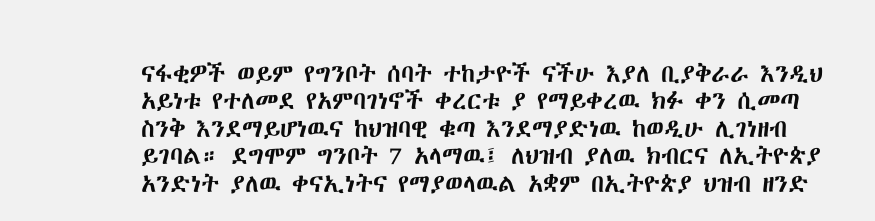ናፋቂዎች ወይም የግንቦት ሰባት ተከታዮች ናችሁ እያለ ቢያቅራራ እንዲህ አይነቱ የተለመደ የአምባገነኖች ቀረርቱ ያ የማይቀረዉ ክፉ ቀን ሲመጣ ስንቅ እንደማይሆነዉና ከህዝባዊ ቁጣ እንደማያድነዉ ከወዲሁ ሊገነዘብ ይገባል። ደግሞም ግንቦት 7 አላማዉ፤ ለህዝብ ያለዉ ክብርና ለኢትዮጵያ አንድነት ያለዉ ቀናኢነትና የማያወላዉል አቋም በኢትዮጵያ ህዝብ ዘንድ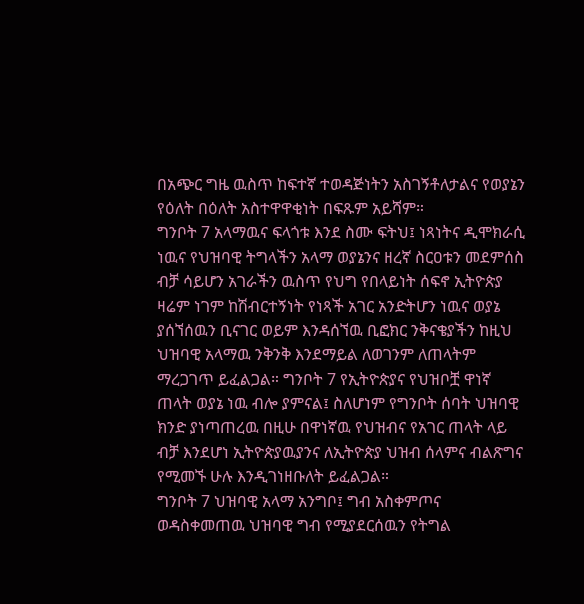በአጭር ግዜ ዉስጥ ከፍተኛ ተወዳጅነትን አስገኝቶለታልና የወያኔን የዕለት በዕለት አስተዋዋቂነት በፍጹም አይሻም።
ግንቦት 7 አላማዉና ፍላጎቱ እንደ ስሙ ፍትህ፤ ነጻነትና ዲሞክራሲ ነዉና የህዝባዊ ትግላችን አላማ ወያኔንና ዘረኛ ስርዐቱን መደምሰስ ብቻ ሳይሆን አገራችን ዉስጥ የህግ የበላይነት ሰፍኖ ኢትዮጵያ ዛሬም ነገም ከሽብርተኝነት የነጻች አገር አንድትሆን ነዉና ወያኔ ያሰኘሰዉን ቢናገር ወይም እንዳሰኘዉ ቢፎክር ንቅናቄያችን ከዚህ ህዝባዊ አላማዉ ንቅንቅ እንደማይል ለወገንም ለጠላትም ማረጋገጥ ይፈልጋል። ግንቦት 7 የኢትዮጵያና የህዝቦቿ ዋነኛ ጠላት ወያኔ ነዉ ብሎ ያምናል፤ ስለሆነም የግንቦት ሰባት ህዝባዊ ክንድ ያነጣጠረዉ በዚሁ በዋነኛዉ የህዝብና የአገር ጠላት ላይ ብቻ እንደሆነ ኢትዮጵያዉያንና ለኢትዮጵያ ህዝብ ሰላምና ብልጽግና የሚመኙ ሁሉ እንዲገነዘቡለት ይፈልጋል።
ግንቦት 7 ህዝባዊ አላማ አንግቦ፤ ግብ አስቀምጦና ወዳስቀመጠዉ ህዝባዊ ግብ የሚያደርሰዉን የትግል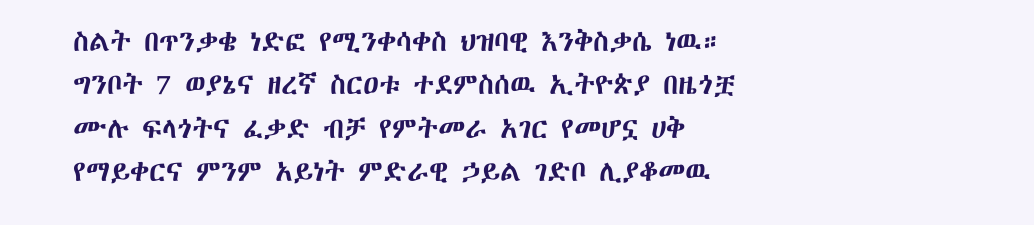ስልት በጥንቃቄ ነድፎ የሚንቀሳቀስ ህዝባዊ እንቅስቃሴ ነዉ። ግንቦት 7 ወያኔና ዘረኛ ስርዐቱ ተደምስሰዉ ኢትዮጵያ በዜጎቿ ሙሉ ፍላጎትና ፈቃድ ብቻ የምትመራ አገር የመሆኗ ሀቅ የማይቀርና ምንም አይነት ምድራዊ ኃይል ገድቦ ሊያቆመዉ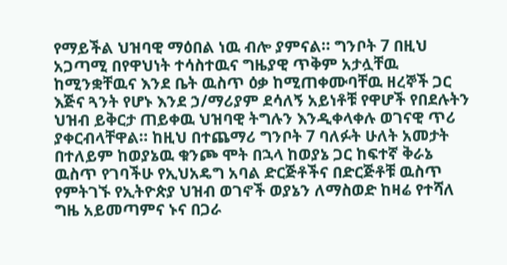የማይችል ህዝባዊ ማዕበል ነዉ ብሎ ያምናል። ግንቦት 7 በዚህ አጋጣሚ በየዋህነት ተሳስተዉና ግዜያዊ ጥቅም አታሏቸዉ ከሚንቋቸዉና እንደ ቤት ዉስጥ ዕቃ ከሚጠቀሙባቸዉ ዘረኞች ጋር እጅና ጓንት የሆኑ እንደ ኃ/ማሪያም ደሳለኝ አይነቶቹ የዋሆች የበደሉትን ህዝብ ይቅርታ ጠይቀዉ ህዝባዊ ትግሉን እንዲቀላቀሉ ወገናዊ ጥሪ ያቀርብላቸዋል። ከዚህ በተጨማሪ ግንቦት 7 ባለፉት ሁለት አመታት በተለይም ከወያኔዉ ቁንጮ ሞት በኋላ ከወያኔ ጋር ከፍተኛ ቅራኔ ዉስጥ የገባችሁ የኢህአዴግ አባል ድርጅቶችና በድርጅቶቹ ዉስጥ የምትገኙ የኢትዮጵያ ህዝብ ወገኖች ወያኔን ለማስወድ ከዛሬ የተሻለ ግዜ አይመጣምና ኑና በጋራ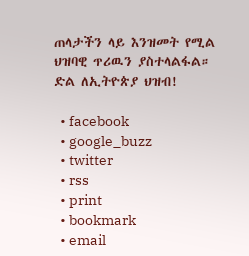ጠላታችን ላይ እንዝመት የሚል ህዝባዊ ጥሪዉን ያስተላልፋል።
ድል ለኢትዮጵያ ህዝብ!

  • facebook
  • google_buzz
  • twitter
  • rss
  • print
  • bookmark
  • email